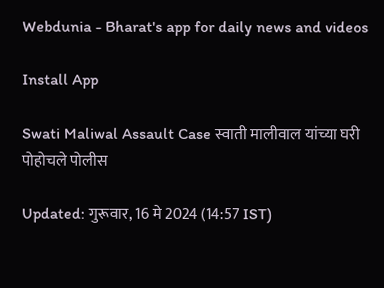Webdunia - Bharat's app for daily news and videos

Install App

Swati Maliwal Assault Case स्वाती मालीवाल यांच्या घरी पोहोचले पोलीस

Updated: गुरूवार, 16 मे 2024 (14:57 IST)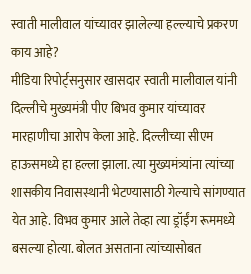स्वाती मालीवाल यांच्यावर झालेल्या हल्ल्याचे प्रकरण काय आहे?
मीडिया रिपोर्ट्सनुसार खासदार स्वाती मालीवाल यांनी दिल्लीचे मुख्यमंत्री पीए बिभव कुमार यांच्यावर मारहाणीचा आरोप केला आहे. दिल्लीच्या सीएम हाऊसमध्ये हा हल्ला झाला. त्या मुख्यमंत्र्यांना त्यांच्या शासकीय निवासस्थानी भेटण्यासाठी गेल्याचे सांगण्यात येत आहे. विभव कुमार आले तेव्हा त्या ड्रॉईंग रूममध्ये बसल्या होत्या. बोलत असताना त्यांच्यासोबत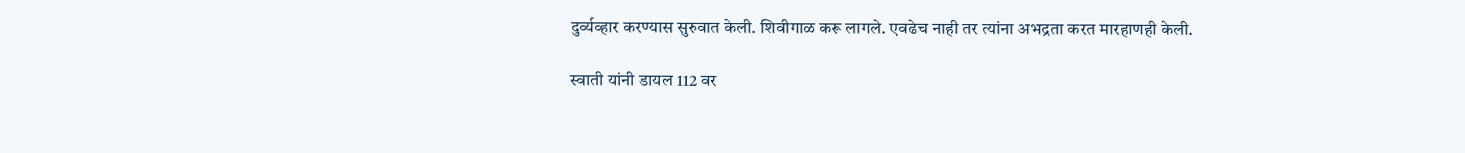दुर्व्यव्हार करण्यास सुरुवात केली. शिवीगाळ करू लागले. एवढेच नाही तर त्यांना अभद्रता करत मारहाणही केली.

स्वाती यांनी डायल 112 वर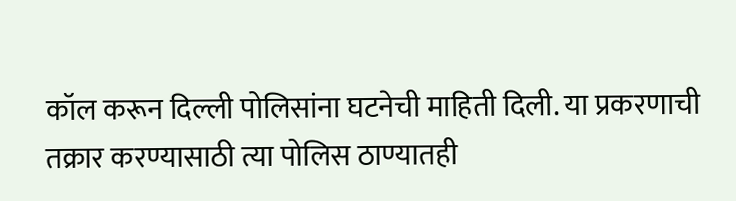कॉल करून दिल्ली पोलिसांना घटनेची माहिती दिली. या प्रकरणाची तक्रार करण्यासाठी त्या पोलिस ठाण्यातही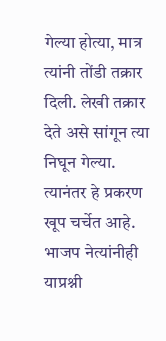गेल्या होत्या, मात्र त्यांनी तोंडी तक्रार दिली. लेखी तक्रार देते असे सांगून त्या निघून गेल्या. त्यानंतर हे प्रकरण खूप चर्चेत आहे. भाजप नेत्यांनीही याप्रश्नी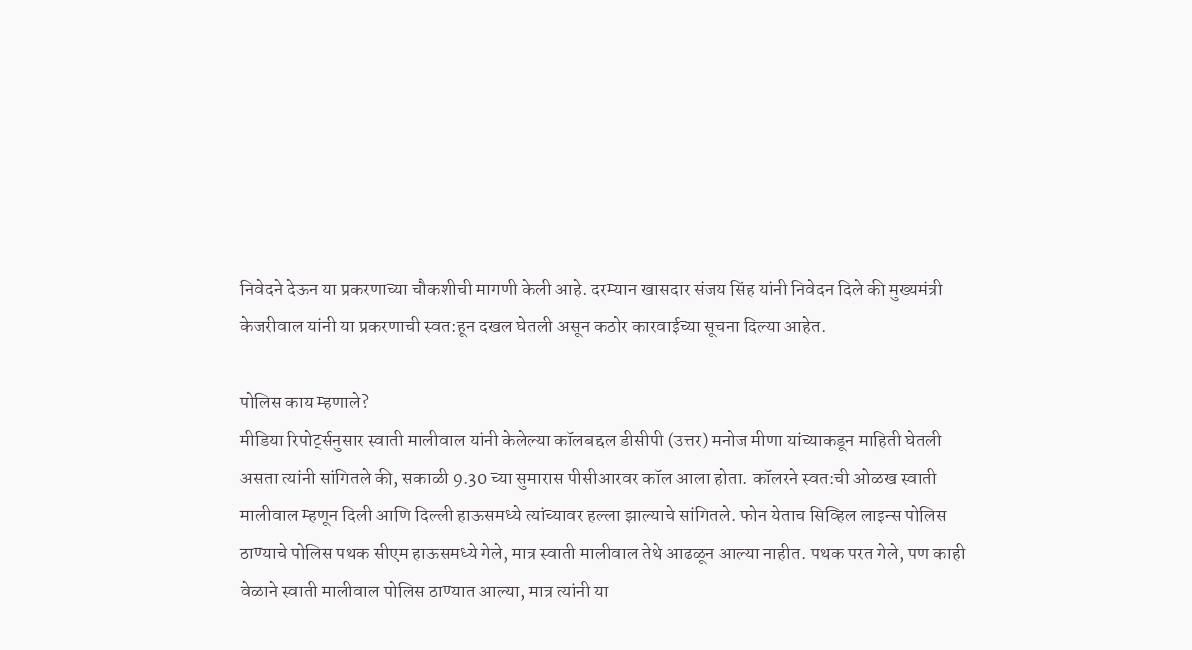निवेदने देऊन या प्रकरणाच्या चौकशीची मागणी केली आहे. दरम्यान खासदार संजय सिंह यांनी निवेदन दिले की मुख्यमंत्री केजरीवाल यांनी या प्रकरणाची स्वत:हून दखल घेतली असून कठोर कारवाईच्या सूचना दिल्या आहेत.

पोलिस काय म्हणाले?
मीडिया रिपोर्ट्सनुसार स्वाती मालीवाल यांनी केलेल्या कॉलबद्दल डीसीपी (उत्तर) मनोज मीणा यांच्याकडून माहिती घेतली असता त्यांनी सांगितले की, सकाळी 9.30 च्या सुमारास पीसीआरवर कॉल आला होता. कॉलरने स्वत:ची ओळख स्वाती मालीवाल म्हणून दिली आणि दिल्ली हाऊसमध्ये त्यांच्यावर हल्ला झाल्याचे सांगितले. फोन येताच सिव्हिल लाइन्स पोलिस ठाण्याचे पोलिस पथक सीएम हाऊसमध्ये गेले, मात्र स्वाती मालीवाल तेथे आढळून आल्या नाहीत. पथक परत गेले, पण काही वेळाने स्वाती मालीवाल पोलिस ठाण्यात आल्या, मात्र त्यांनी या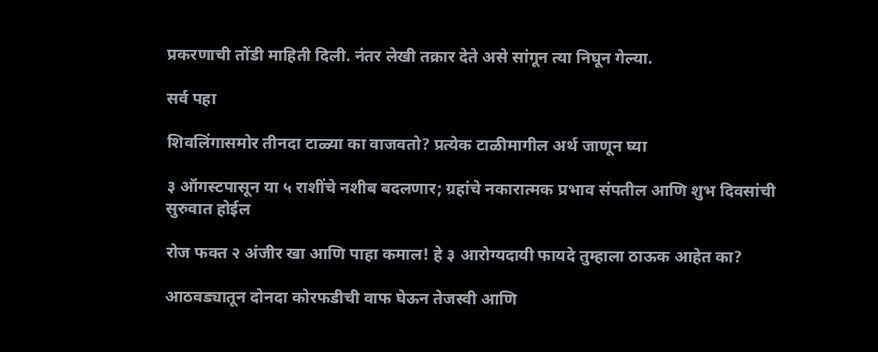प्रकरणाची तोंडी माहिती दिली. नंतर लेखी तक्रार देते असे सांगून त्या निघून गेल्या.

सर्व पहा

शिवलिंगासमोर तीनदा टाळ्या का वाजवतो? प्रत्येक टाळीमागील अर्थ जाणून घ्या

३ ऑगस्टपासून या ५ राशींचे नशीब बदलणार; ग्रहांचे नकारात्मक प्रभाव संपतील आणि शुभ दिवसांची सुरुवात होईल

रोज फक्त २ अंजीर खा आणि पाहा कमाल! हे ३ आरोग्यदायी फायदे तुम्हाला ठाऊक आहेत का?

आठवड्यातून दोनदा कोरफडीची वाफ घेऊन तेजस्वी आणि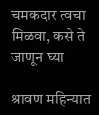चमकदार त्वचा मिळवा, कसे ते जाणून घ्या

श्रावण महिन्यात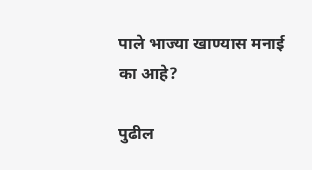पाले भाज्या खाण्यास मनाई का आहे?

पुढील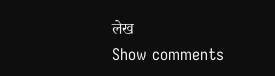लेख
Show comments